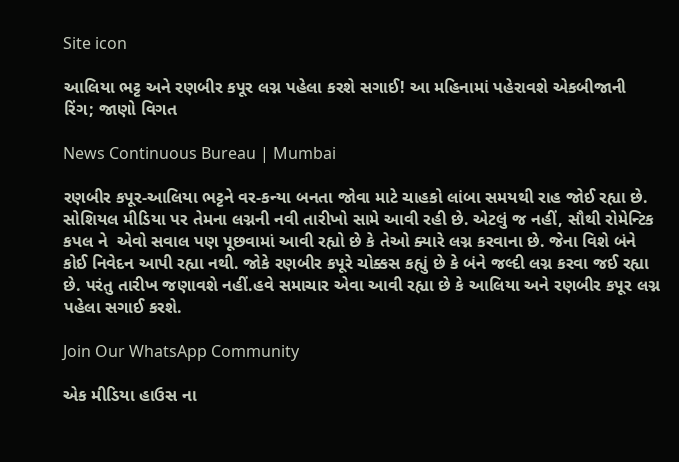Site icon

આલિયા ભટ્ટ અને રણબીર કપૂર લગ્ન પહેલા કરશે સગાઈ! આ મહિનામાં પહેરાવશે એકબીજાની રિંગ; જાણો વિગત

News Continuous Bureau | Mumbai

રણબીર કપૂર-આલિયા ભટ્ટને વર-કન્યા બનતા જોવા માટે ચાહકો લાંબા સમયથી રાહ જોઈ રહ્યા છે. સોશિયલ મીડિયા પર તેમના લગ્નની નવી તારીખો સામે આવી રહી છે. એટલું જ નહીં, સૌથી રોમેન્ટિક કપલ ને  એવો સવાલ પણ પૂછવામાં આવી રહ્યો છે કે તેઓ ક્યારે લગ્ન કરવાના છે. જેના વિશે બંને કોઈ નિવેદન આપી રહ્યા નથી. જોકે રણબીર કપૂરે ચોક્કસ કહ્યું છે કે બંને જલ્દી લગ્ન કરવા જઈ રહ્યા છે. પરંતુ તારીખ જણાવશે નહીં.હવે સમાચાર એવા આવી રહ્યા છે કે આલિયા અને રણબીર કપૂર લગ્ન પહેલા સગાઈ કરશે.

Join Our WhatsApp Community

એક મીડિયા હાઉસ ના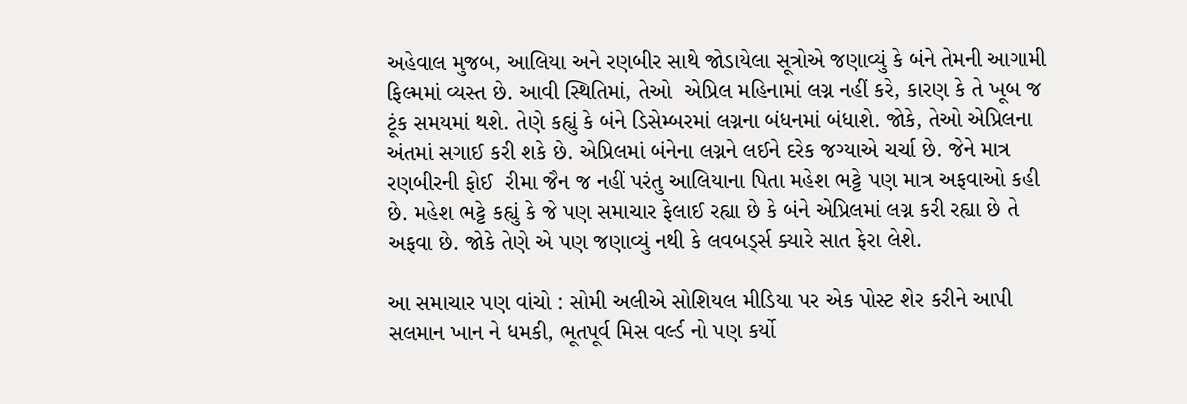અહેવાલ મુજબ, આલિયા અને રણબીર સાથે જોડાયેલા સૂત્રોએ જણાવ્યું કે બંને તેમની આગામી ફિલ્મમાં વ્યસ્ત છે. આવી સ્થિતિમાં, તેઓ  એપ્રિલ મહિનામાં લગ્ન નહીં કરે, કારણ કે તે ખૂબ જ ટૂંક સમયમાં થશે. તેણે કહ્યું કે બંને ડિસેમ્બરમાં લગ્નના બંધનમાં બંધાશે. જોકે, તેઓ એપ્રિલના અંતમાં સગાઈ કરી શકે છે. એપ્રિલમાં બંનેના લગ્નને લઈને દરેક જગ્યાએ ચર્ચા છે. જેને માત્ર રણબીરની ફોઈ  રીમા જૈન જ નહીં પરંતુ આલિયાના પિતા મહેશ ભટ્ટે પણ માત્ર અફવાઓ કહી છે. મહેશ ભટ્ટે કહ્યું કે જે પણ સમાચાર ફેલાઈ રહ્યા છે કે બંને એપ્રિલમાં લગ્ન કરી રહ્યા છે તે અફવા છે. જોકે તેણે એ પણ જણાવ્યું નથી કે લવબર્ડ્સ ક્યારે સાત ફેરા લેશે.

આ સમાચાર પણ વાંચો : સોમી અલીએ સોશિયલ મીડિયા પર એક પોસ્ટ શેર કરીને આપી સલમાન ખાન ને ધમકી, ભૂતપૂર્વ મિસ વર્લ્ડ નો પણ કર્યો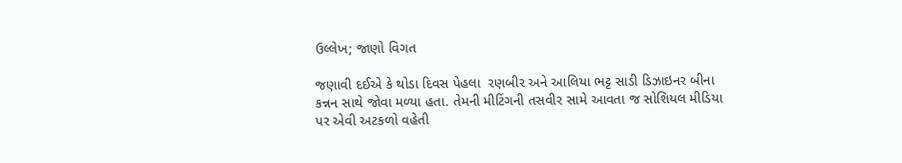ઉલ્લેખ; જાણો વિગત

જણાવી દઈએ કે થોડા દિવસ પેહલા  રણબીર અને આલિયા ભટ્ટ સાડી ડિઝાઇનર બીના કન્નન સાથે જોવા મળ્યા હતા. તેમની મીટિંગની તસવીર સામે આવતા જ સોશિયલ મીડિયા પર એવી અટકળો વહેતી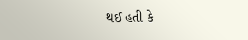થઈ હતી કે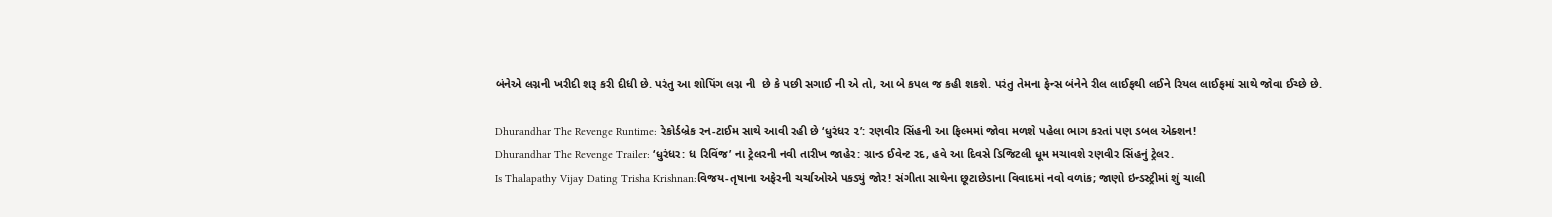બંનેએ લગ્નની ખરીદી શરૂ કરી દીધી છે. પરંતુ આ શોપિંગ લગ્ન ની  છે કે પછી સગાઈ ની એ તો, આ બે કપલ જ કહી શકશે. પરંતુ તેમના ફેન્સ બંનેને રીલ લાઈફથી લઈને રિયલ લાઈફમાં સાથે જોવા ઈચ્છે છે.

Dhurandhar The Revenge Runtime: રેકોર્ડબ્રેક રન-ટાઈમ સાથે આવી રહી છે ‘ધુરંધર ૨’: રણવીર સિંહની આ ફિલ્મમાં જોવા મળશે પહેલા ભાગ કરતાં પણ ડબલ એક્શન!
Dhurandhar The Revenge Trailer: ‘ધુરંધર: ધ રિવિંજ’ ના ટ્રેલરની નવી તારીખ જાહેર: ગ્રાન્ડ ઈવેન્ટ રદ, હવે આ દિવસે ડિજિટલી ધૂમ મચાવશે રણવીર સિંહનું ટ્રેલર.
Is Thalapathy Vijay Dating Trisha Krishnan:વિજય-તૃષાના અફેરની ચર્ચાઓએ પકડ્યું જોર! સંગીતા સાથેના છૂટાછેડાના વિવાદમાં નવો વળાંક; જાણો ઇન્ડસ્ટ્રીમાં શું ચાલી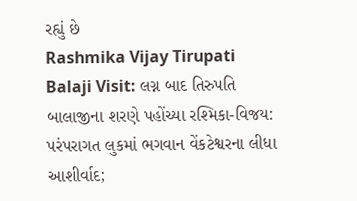રહ્યું છે
Rashmika Vijay Tirupati Balaji Visit: લગ્ન બાદ તિરુપતિ બાલાજીના શરણે પહોંચ્યા રશ્મિકા-વિજય: પરંપરાગત લુકમાં ભગવાન વેંકટેશ્વરના લીધા આશીર્વાદ;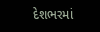દેશભરમાં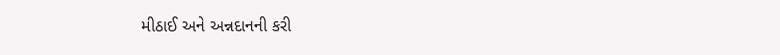મીઠાઈ અને અન્નદાનની કરી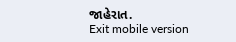જાહેરાત.
Exit mobile version